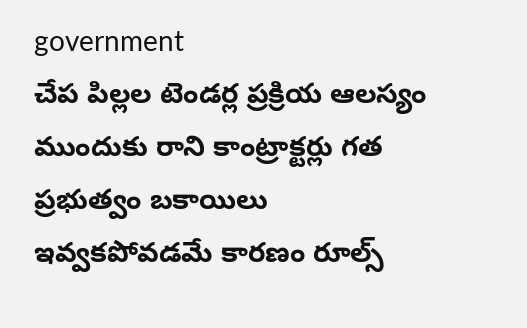government
చేప పిల్లల టెండర్ల ప్రక్రియ ఆలస్యం
ముందుకు రాని కాంట్రాక్టర్లు గత ప్రభుత్వం బకాయిలు ఇవ్వకపోవడమే కారణం రూల్స్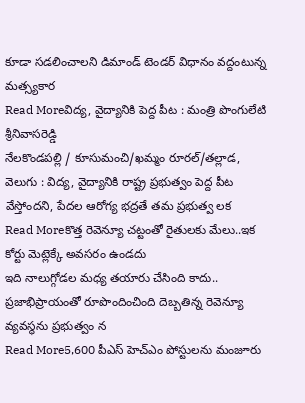కూడా సడలించాలని డిమాండ్ టెండర్ విధానం వద్దంటున్న మత్స్యకార
Read Moreవిద్య, వైద్యానికి పెద్ద పీట : మంత్రి పొంగులేటి శ్రీనివాసరెడ్డి
నేలకొండపల్లి / కూసుమంచి/ఖమ్మం రూరల్/తల్లాడ, వెలుగు : విద్య, వైద్యానికి రాష్ట్ర ప్రభుత్వం పెద్ద పీట వేస్తోందని, పేదల ఆరోగ్య భద్రతే తమ ప్రభుత్వ లక
Read Moreకొత్త రెవెన్యూ చట్టంతో రైతులకు మేలు..ఇక కోర్టు మెట్లెక్కే అవసరం ఉండదు
ఇది నాలుగ్గోడల మధ్య తయారు చేసింది కాదు.. ప్రజాభిప్రాయంతో రూపొందించింది దెబ్బతిన్న రెవెన్యూ వ్యవస్థను ప్రభుత్వం న
Read More5,600 పీఎస్ హెచ్ఎం పోస్టులను మంజూరు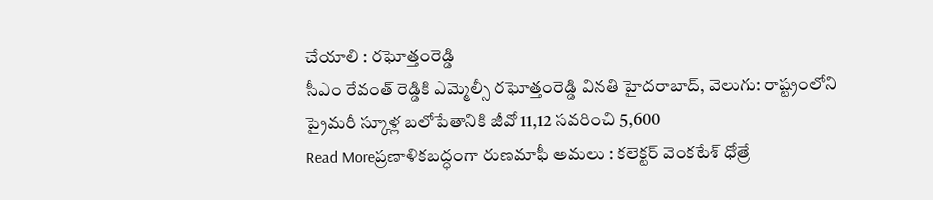చేయాలి : రఘోత్తంరెడ్డి
సీఎం రేవంత్ రెడ్డికి ఎమ్మెల్సీ రఘోత్తంరెడ్డి వినతి హైదరాబాద్, వెలుగు: రాష్ట్రంలోని ప్రైమరీ స్కూళ్ల బలోపేతానికి జీవో 11,12 సవరించి 5,600
Read Moreప్రణాళికబద్ధంగా రుణమాఫీ అమలు : కలెక్టర్ వెంకటేశ్ ధోత్రే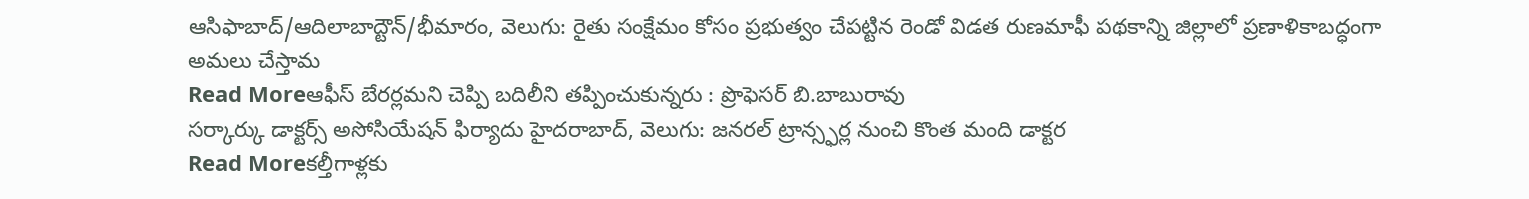ఆసిఫాబాద్/ఆదిలాబాద్టౌన్/భీమారం, వెలుగు: రైతు సంక్షేమం కోసం ప్రభుత్వం చేపట్టిన రెండో విడత రుణమాఫీ పథకాన్ని జిల్లాలో ప్రణాళికాబద్ధంగా అమలు చేస్తామ
Read Moreఆఫీస్ బేరర్లమని చెప్పి బదిలీని తప్పించుకున్నరు : ప్రొఫెసర్ బి.బాబురావు
సర్కార్కు డాక్టర్స్ అసోసియేషన్ ఫిర్యాదు హైదరాబాద్, వెలుగు: జనరల్ ట్రాన్స్ఫర్ల నుంచి కొంత మంది డాక్టర
Read Moreకల్తీగాళ్లకు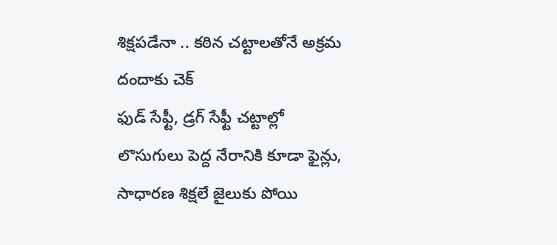శిక్షపడేనా .. కఠిన చట్టాలతోనే అక్రమ దందాకు చెక్
ఫుడ్ సేఫ్టీ, డ్రగ్ సేఫ్టీ చట్టాల్లో లొసుగులు పెద్ద నేరానికి కూడా ఫైన్లు, సాధారణ శిక్షలే జైలుకు పోయి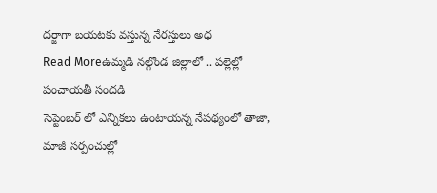దర్జాగా బయటకు వస్తున్న నేరస్తులు అధ
Read Moreఉమ్మడి నల్గొండ జిల్లాలో .. పల్లెల్లో పంచాయతీ సందడి
సెప్టెంబర్ లో ఎన్నికలు ఉంటాయన్న నేపథ్యంలో తాజా, మాజీ సర్పంచుల్లో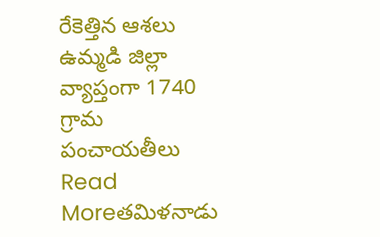రేకెత్తిన ఆశలు ఉమ్మడి జిల్లా వ్యాప్తంగా 1740 గ్రామ పంచాయతీలు
Read Moreతమిళనాడు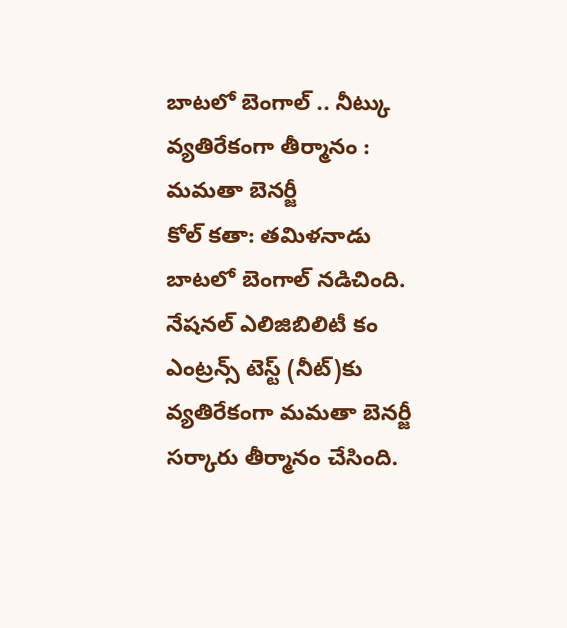బాటలో బెంగాల్ .. నీట్కు వ్యతిరేకంగా తీర్మానం : మమతా బెనర్జీ
కోల్ కతా: తమిళనాడు బాటలో బెంగాల్ నడిచింది. నేషనల్ ఎలిజిబిలిటీ కం ఎంట్రన్స్ టెస్ట్ (నీట్)కు వ్యతిరేకంగా మమతా బెనర్జీ సర్కారు తీర్మానం చేసింది.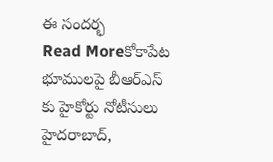ఈ సందర్భ
Read Moreకోకాపేట భూములపై బీఆర్ఎస్ కు హైకోర్టు నోటీసులు
హైదరాబాద్,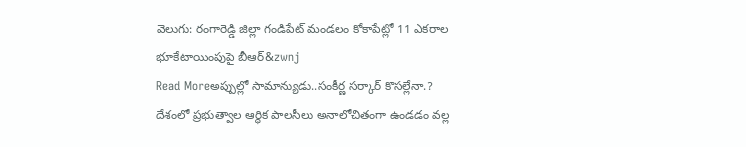వెలుగు: రంగారెడ్డి జిల్లా గండిపేట్ మండలం కోకాపేట్లో 11 ఎకరాల భూకేటాయింపుపై బీఆర్&zwnj
Read Moreఅప్పుల్లో సామాన్యుడు..సంకీర్ణ సర్కార్ కొసల్లేనా.?
దేశంలో ప్రభుత్వాల ఆర్థిక పాలసీలు అనాలోచితంగా ఉండడం వల్ల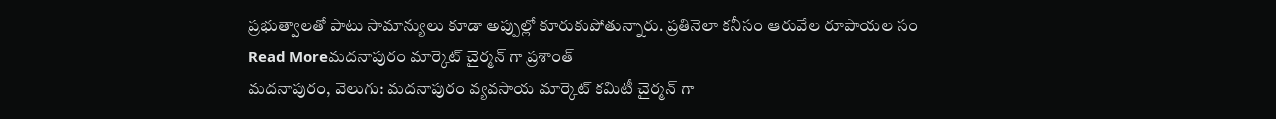ప్రభుత్వాలతో పాటు సామాన్యులు కూడా అప్పుల్లో కూరుకుపోతున్నారు. ప్రతినెలా కనీసం ఆరువేల రూపాయల సం
Read Moreమదనాపురం మార్కెట్ చైర్మన్ గా ప్రశాంత్
మదనాపురం, వెలుగు: మదనాపురం వ్యవసాయ మార్కెట్ కమిటీ చైర్మన్ గా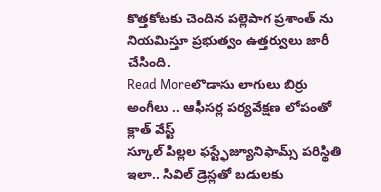కొత్తకోటకు చెందిన పల్లెపాగ ప్రశాంత్ ను నియమిస్తూ ప్రభుత్వం ఉత్తర్వులు జారీ చేసింది.
Read Moreలొడాసు లాగులు బిర్రు అంగీలు .. ఆఫీసర్ల పర్యవేక్షణ లోపంతో క్లాత్ వేస్ట్
స్కూల్ పిల్లల ఫస్ట్ఫేజ్యూనిఫామ్స్ పరిస్థితి ఇలా.. సివిల్ డ్రెస్లతో బడులకు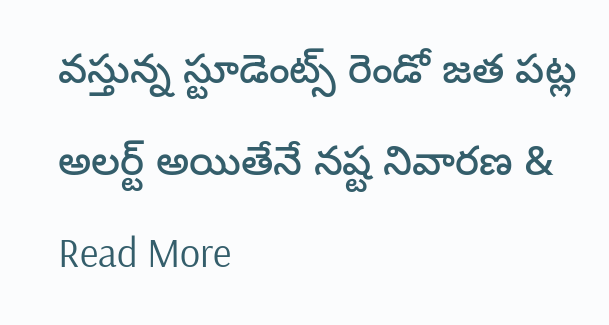వస్తున్న స్టూడెంట్స్ రెండో జత పట్ల అలర్ట్ అయితేనే నష్ట నివారణ &
Read More